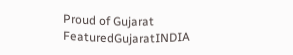Proud of Gujarat
FeaturedGujaratINDIA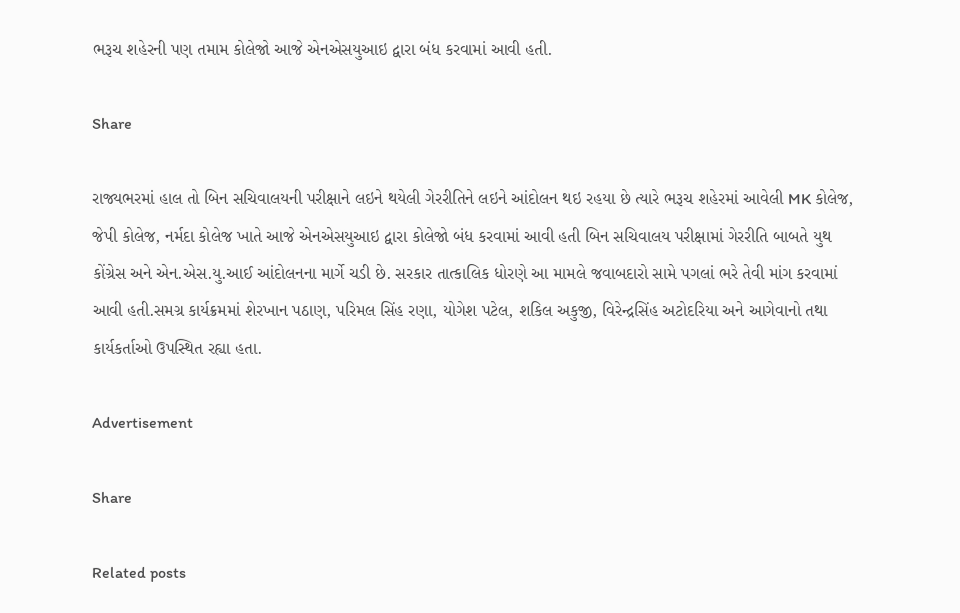ભરૂચ શહેરની પણ તમામ કોલેજો આજે એનએસયુઆઇ દ્વારા બંધ કરવામાં આવી હતી.

Share

રાજ્યભરમાં હાલ તો બિન સચિવાલયની પરીક્ષાને લઇને થયેલી ગેરરીતિને લઇને આંદોલન થઇ રહયા છે ત્યારે ભરૂચ શહેરમાં આવેલી MK કોલેજ, જેપી કોલેજ, નર્મદા કોલેજ ખાતે આજે એનએસયુઆઇ દ્વારા કોલેજો બંધ કરવામાં આવી હતી બિન સચિવાલય પરીક્ષામાં ગેરરીતિ બાબતે યુથ કોંગ્રેસ અને એન.એસ.યુ.આઈ આંદોલનના માર્ગે ચડી છે. સરકાર તાત્કાલિક ધોરણે આ મામલે જવાબદારો સામે પગલાં ભરે તેવી માંગ કરવામાં આવી હતી.સમગ્ર કાર્યક્રમમાં શેરખાન પઠાણ, પરિમલ સિંહ રણા, યોગેશ પટેલ, શકિલ અકુજી, વિરેન્દ્રસિંહ અટોદરિયા અને આગેવાનો તથા કાર્યકર્તાઓ ઉપસ્થિત રહ્યા હતા.

Advertisement

Share

Related posts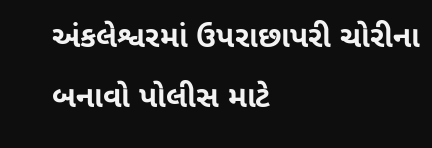અંકલેશ્વરમાં ઉપરાછાપરી ચોરીના બનાવો પોલીસ માટે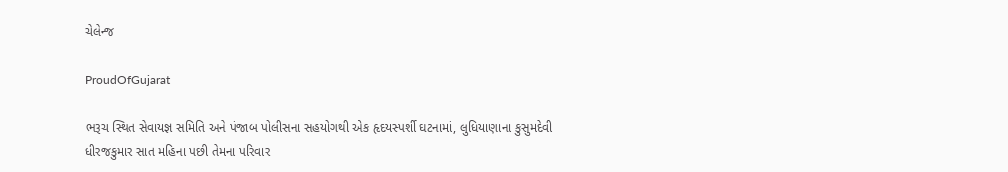ચેલેન્જ

ProudOfGujarat

ભરૂચ સ્થિત સેવાયજ્ઞ સમિતિ અને પંજાબ પોલીસના સહયોગથી એક હૃદયસ્પર્શી ઘટનામાં, લુધિયાણાના કુસુમદેવી ધીરજકુમાર સાત મહિના પછી તેમના પરિવાર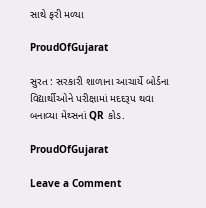સાથે ફરી મળ્યા

ProudOfGujarat

સુરત : સરકારી શાળાના આચાર્યે બોર્ડના વિદ્યાર્થીઓને પરીક્ષામાં મદદરૂપ થવા બનાવ્યા મેથ્સનાં QR કોડ.

ProudOfGujarat

Leave a Comment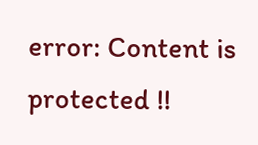error: Content is protected !!